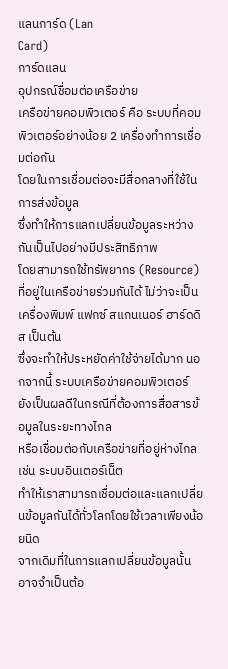แลนการ์ด (Lan
Card)
การ์ดแลน
อุปกรณ์ชื่อมต่อเครือข่าย
เครือข่ายคอมพิวเตอร์ คือ ระบบที่คอมพิวเตอร์อย่างน้อย 2 เครื่องทำการเชื่อมต่อกัน
โดยในการเชื่อมต่อจะมีสื่อกลางที่ใช้ในการส่งข้อมูล
ซึ่งทำให้การแลกเปลี่ยนข้อมูลระหว่างกันเป็นไปอย่างมีประสิทธิภาพ
โดยสามารถใช้ทรัพยากร (Resource)
ที่อยู่ในเครือข่ายร่วมกันได้ ไม่ว่าจะเป็น
เครื่องพิมพ์ แฟกซ์ สแกนเนอร์ ฮาร์ดดิส เป็นต้น
ซึ่งจะทำให้ประหยัดค่าใช้จ่ายได้มาก นอกจากนี้ ระบบเครือข่ายคอมพิวเตอร์
ยังเป็นผลดีในกรณีที่ต้องการสื่อสารข้อมูลในระยะทางไกล
หรือเชื่อมต่อกับเครือข่ายที่อยู่ห่างไกล เช่น ระบบอินเตอร์เน็ต
ทำให้เราสามารถเชื่อมต่อและแลกเปลี่ยนข้อมูลกันได้ทั่วโลกโดยใช้เวลาเพียงน้อยนิด
จากเดิมที่ในการแลกเปลี่ยนข้อมูลนั้น
อาจจำเป็นต้อ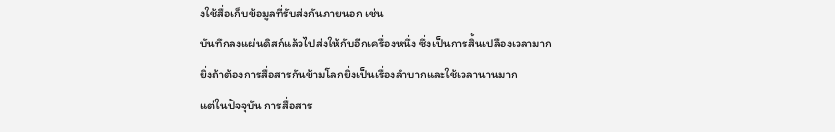งใช้สื่อเก็บข้อมูลที่รับส่งกันภายนอก เช่น
บันทึกลงแผ่นดิสก์แล้วไปส่งให้กับอีกเครื่องหนึ่ง ซึ่งเป็นการสิ้นเปลืองเวลามาก
ยิ่งถ้าต้องการสื่อสารกันข้ามโลกยิ่งเป็นเรื่องลำบากและใช้เวลานานมาก
แต่ในปัจจุบัน การสื่อสาร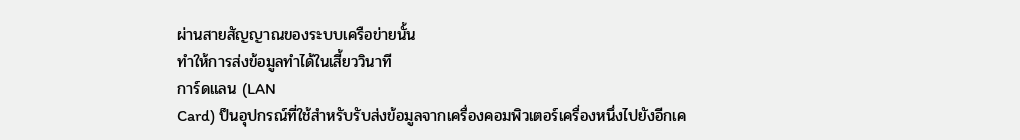ผ่านสายสัญญาณของระบบเครือข่ายนั้น
ทำให้การส่งข้อมูลทำได้ในเสี้ยววินาที
การ์ดแลน (LAN
Card) ป็นอุปกรณ์ที่ใช้สำหรับรับส่งข้อมูลจากเครื่องคอมพิวเตอร์เครื่องหนึ่งไปยังอีกเค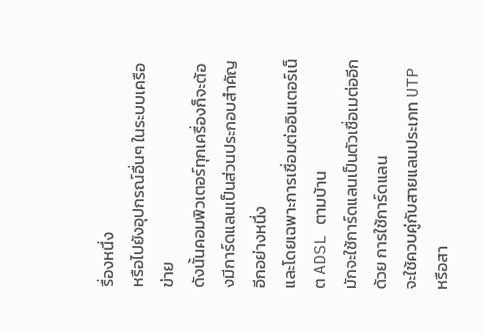รื่องหนึ่ง
หรือไปยังอุปกรณ์อื่นๆ ในระบบเครือข่าย
ดังนั้นคอมพิวเตอร์ทุกเครื่องก็จะต้องมีการ์ดแลนเป็นส่วนประกอบสำคัญอีกอย่างหนึ่ง
และโดยเฉพาะการเชื่อมต่ออินเตอร์เน็ต ADSL ตามบ้าน
มักจะใช้การ์ดแลนเป็นตัวเชื่อเมต่ออีกด้วย การใช้การ์ดแลน
จะใช้ควบคู่กับสายแลนประเภท UTP หรือสา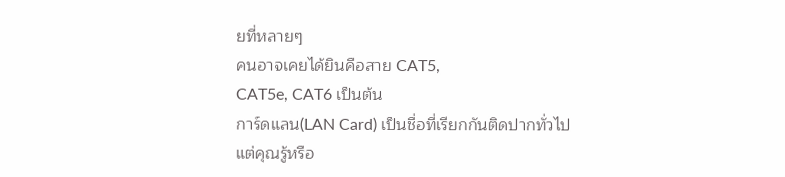ยที่หลายๆ
คนอาจเคยได้ยินคือสาย CAT5,
CAT5e, CAT6 เป็นต้น
การ์ดแลน(LAN Card) เป็นชื่อที่เรียกกันติดปากทั่วไป
แต่คุณรู้หรือ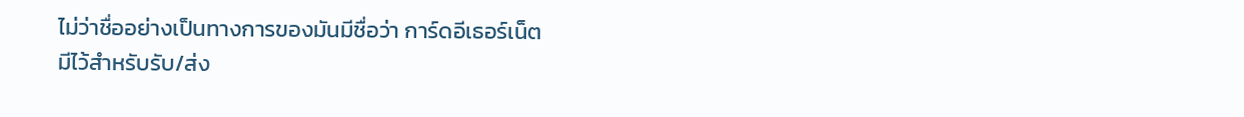ไม่ว่าชื่ออย่างเป็นทางการของมันมีชื่อว่า การ์ดอีเธอร์เน็ต
มีไว้สำหรับรับ/ส่ง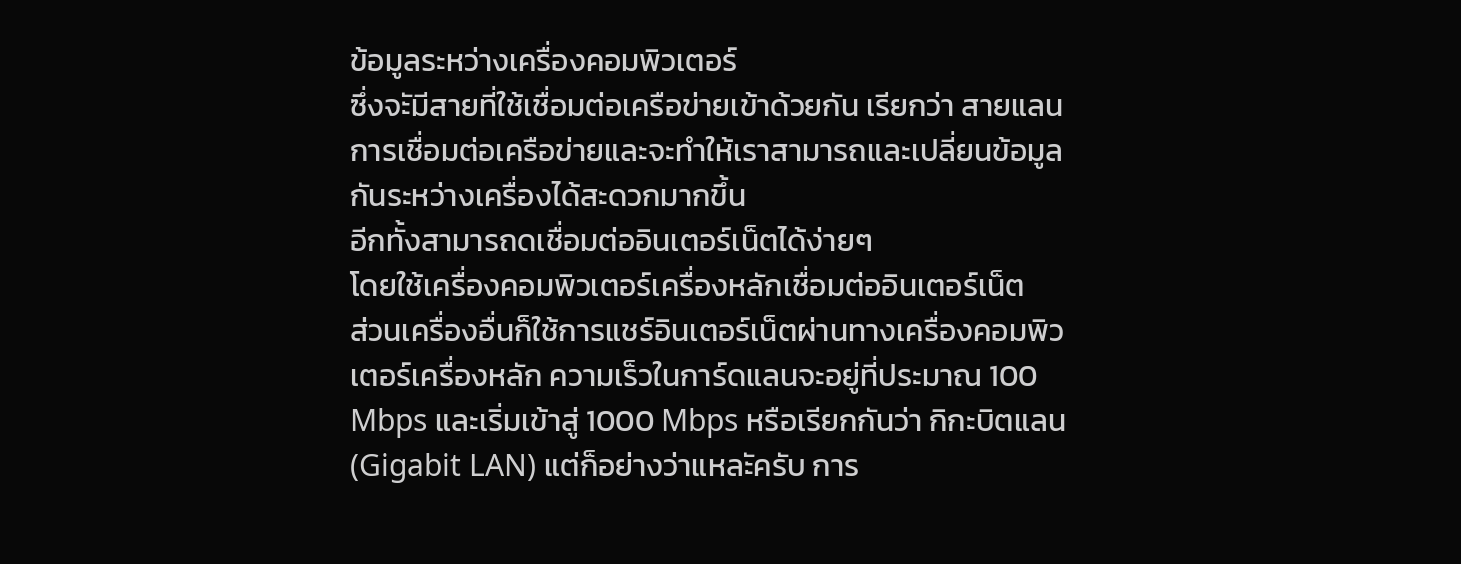ข้อมูลระหว่างเครื่องคอมพิวเตอร์
ซึ่งจะัมีสายที่ใช้เชื่อมต่อเครือข่ายเข้าด้วยกัน เรียกว่า สายแลน
การเชื่อมต่อเครือข่ายและจะทำให้เราสามารถและเปลี่ยนข้อมูลกันระหว่างเครื่องได้สะดวกมากขึ้น
อีกทั้งสามารถดเชื่อมต่ออินเตอร์เน็ตได้ง่ายๆ
โดยใช้เครื่องคอมพิวเตอร์เครื่องหลักเชื่อมต่ออินเตอร์เน็ต
ส่วนเครื่องอื่นก็ใช้การแชร์อินเตอร์เน็ตผ่านทางเครื่องคอมพิวเตอร์เครื่องหลัก ความเร็วในการ์ดแลนจะอยู่ที่ประมาณ 100 Mbps และเริ่มเข้าสู่ 1000 Mbps หรือเรียกกันว่า กิกะบิตแลน(Gigabit LAN) แต่ก็อย่างว่าแหละัครับ การ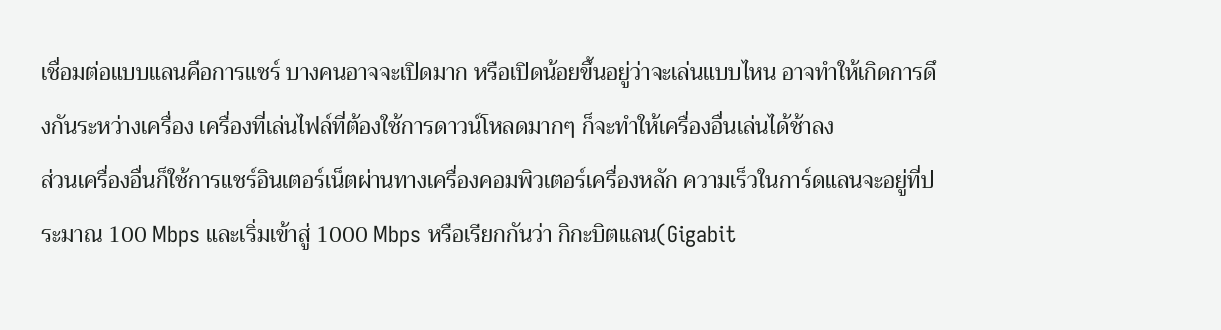เชื่อมต่อแบบแลนคือการแชร์ บางคนอาจจะเปิดมาก หรือเปิดน้อยขึ้นอยู่ว่าจะเล่นแบบไหน อาจทำให้เกิดการดึงกันระหว่างเครื่อง เครื่องที่เล่นไฟล์ที่ต้องใช้การดาวน์โหลดมากๆ ก็จะทำให้เครื่องอื่นเล่นได้ช้าลง
ส่วนเครื่องอื่นก็ใช้การแชร์อินเตอร์เน็ตผ่านทางเครื่องคอมพิวเตอร์เครื่องหลัก ความเร็วในการ์ดแลนจะอยู่ที่ประมาณ 100 Mbps และเริ่มเข้าสู่ 1000 Mbps หรือเรียกกันว่า กิกะบิตแลน(Gigabit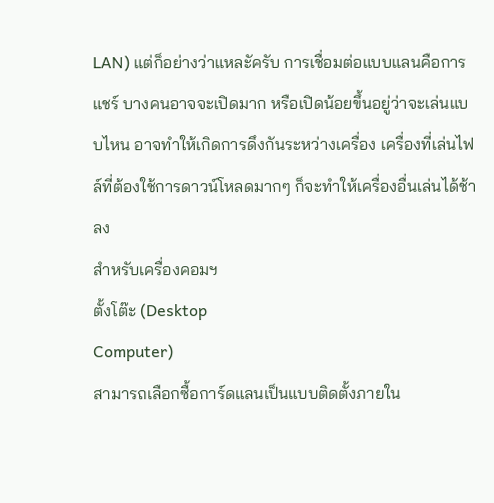LAN) แต่ก็อย่างว่าแหละัครับ การเชื่อมต่อแบบแลนคือการแชร์ บางคนอาจจะเปิดมาก หรือเปิดน้อยขึ้นอยู่ว่าจะเล่นแบบไหน อาจทำให้เกิดการดึงกันระหว่างเครื่อง เครื่องที่เล่นไฟล์ที่ต้องใช้การดาวน์โหลดมากๆ ก็จะทำให้เครื่องอื่นเล่นได้ช้าลง
สำหรับเครื่องคอมฯ
ตั้งโต๊ะ (Desktop
Computer)
สามารถเลือกซื้อการ์ดแลนเป็นแบบติดตั้งภายใน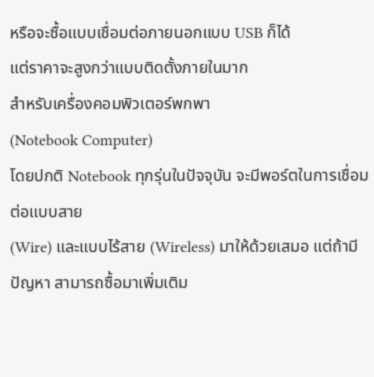หรือจะซื้อแบบเชื่อมต่อภายนอกแบบ USB ก็ได้
แต่ราคาจะสูงกว่าแบบติดตั้งภายในมาก
สำหรับเครื่องคอมพิวเตอร์พกพา
(Notebook Computer)
โดยปกติ Notebook ทุกรุ่นในปัจจุบัน จะมีพอร์ตในการเชื่อมต่อแบบสาย
(Wire) และแบบไร้สาย (Wireless) มาให้ด้วยเสมอ แต่ถ้ามีปัญหา สามารถซื้อมาเพิ่มเติม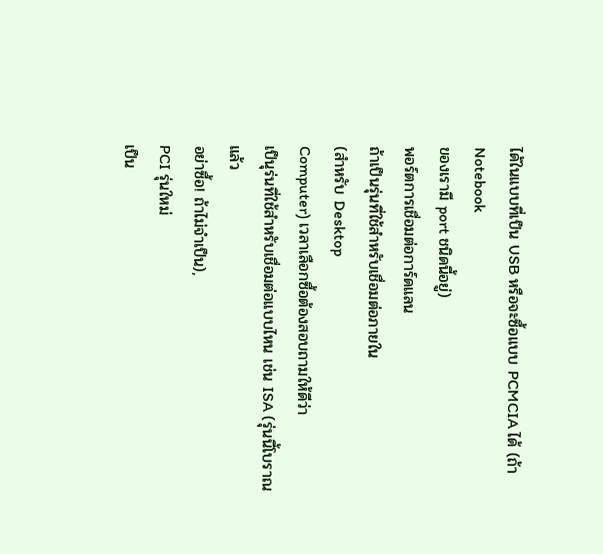ได้ในแบบที่เป็น USB หรือจะซื้อแบบ PCMCIA ได้ (ถ้า Notebook
ของเรามี port ชนิดนี้อยู่)
พอร์ตการเชื่อมต่อการ์ดแลน
ถ้าเป็นรุ่นที่ใช้สำหรับเชื่อมต่อภายใน
(สำหรับ Desktop
Computer) เวลาเลือกซื้อต้องสอบถามให้ดีว่า
เป็นุร่นที่ใช้สำหรับเชื่อมต่อแบบไหน เช่น ISA (รุ่นนี้โบราณแล้ว
อย่าซื้อ! ถ้าไม่จำเป็น),
PCI รุ่นใหม่
เป็น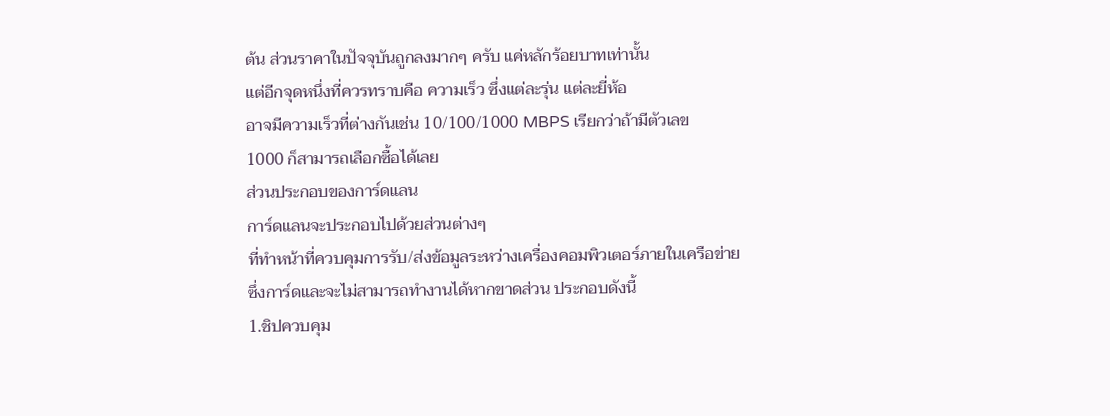ต้น ส่วนราคาในปัจจุบันถูกลงมากๆ ครับ แค่หลักร้อยบาทเท่านั้น
แต่อีกจุดหนึ่งที่ควรทราบคือ ความเร็ว ซึ่งแต่ละรุ่น แต่ละยี่ห้อ
อาจมีความเร็วที่ต่างกันเช่น 10/100/1000 MBPS เรียกว่าถ้ามีตัวเลข
1000 ก็สามารถเลือกซื้อได้เลย
ส่วนประกอบของการ์ดแลน
การ์ดแลนจะประกอบไปด้วยส่วนต่างๆ
ที่ทำหน้าที่ควบคุมการรับ/ส่งข้อมูลระหว่างเครื่องคอมพิวเตอร์ภายในเครือข่าย
ซึ่งการ์ดและจะไม่สามารถทำงานได้หากขาดส่วน ประกอบดังนี้
1.ชิปควบคุม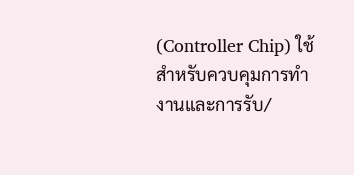(Controller Chip) ใช้สำหรับควบคุมการทำงานและการรับ/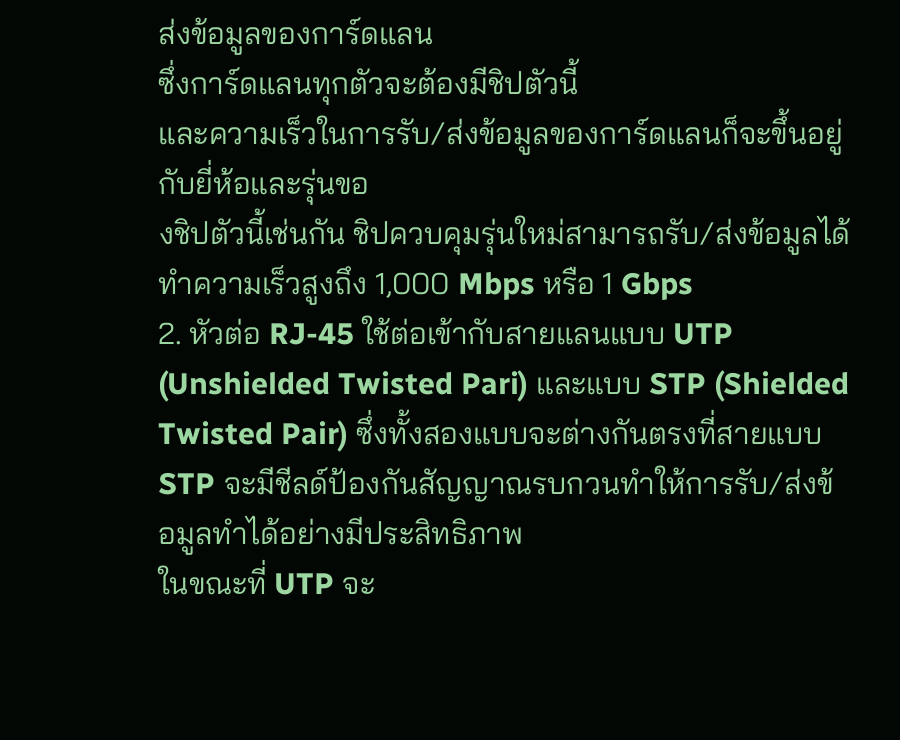ส่งข้อมูลของการ์ดแลน
ซึ่งการ์ดแลนทุกตัวจะต้องมีชิปตัวนี้
และความเร็วในการรับ/ส่งข้อมูลของการ์ดแลนก็จะขึ้นอยู่กับยี่ห้อและรุ่นขอ
งชิปตัวนี้เช่นกัน ชิปควบคุมรุ่นใหม่สามารถรับ/ส่งข้อมูลได้ทำความเร็วสูงถึง 1,000 Mbps หรือ 1 Gbps
2. หัวต่อ RJ-45 ใช้ต่อเข้ากับสายแลนแบบ UTP (Unshielded Twisted Pari) และแบบ STP (Shielded Twisted Pair) ซึ่งทั้งสองแบบจะต่างกันตรงที่สายแบบ STP จะมีชีลด์ป้องกันสัญญาณรบกวนทำให้การรับ/ส่งข้อมูลทำได้อย่างมีประสิทธิภาพ
ในขณะที่ UTP จะ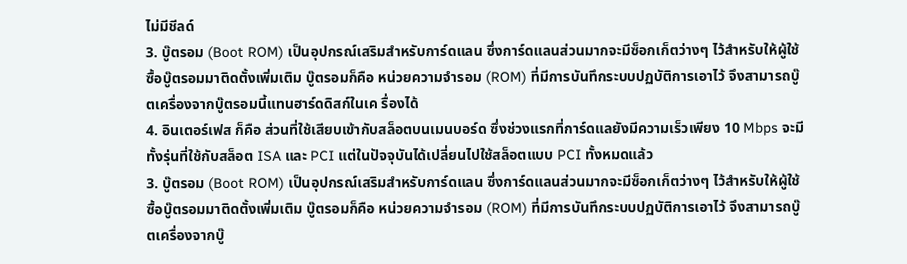ไม่มีชีลด์
3. บู๊ตรอม (Boot ROM) เป็นอุปกรณ์เสริมสำหรับการ์ดแลน ซึ่งการ์ดแลนส่วนมากจะมีซ็อกเก็ตว่างๆ ไว้สำหรับให้ผู้ใช้ซื้อบู๊ตรอมมาติดตั้งเพิ่มเติม บู๊ตรอมก็คือ หน่วยความจำรอม (ROM) ที่มีการบันทึกระบบปฏบัติการเอาไว้ จึงสามารถบู๊ตเครื่องจากบู๊ตรอมนี้แทนฮาร์ดดิสก์ในเค รื่องได้
4. อินเตอร์เฟส ก็คือ ส่วนที่ใช้เสียบเข้ากับสล็อตบนเมนบอร์ด ซึ่งช่วงแรกที่การ์ดแลยังมีความเร็วเพียง 10 Mbps จะมีทั้งรุ่นที่ใช้กับสล็อต ISA และ PCI แต่ในปัจจุบันได้เปลี่ยนไปใช้สล็อตแบบ PCI ทั้งหมดแล้ว
3. บู๊ตรอม (Boot ROM) เป็นอุปกรณ์เสริมสำหรับการ์ดแลน ซึ่งการ์ดแลนส่วนมากจะมีซ็อกเก็ตว่างๆ ไว้สำหรับให้ผู้ใช้ซื้อบู๊ตรอมมาติดตั้งเพิ่มเติม บู๊ตรอมก็คือ หน่วยความจำรอม (ROM) ที่มีการบันทึกระบบปฏบัติการเอาไว้ จึงสามารถบู๊ตเครื่องจากบู๊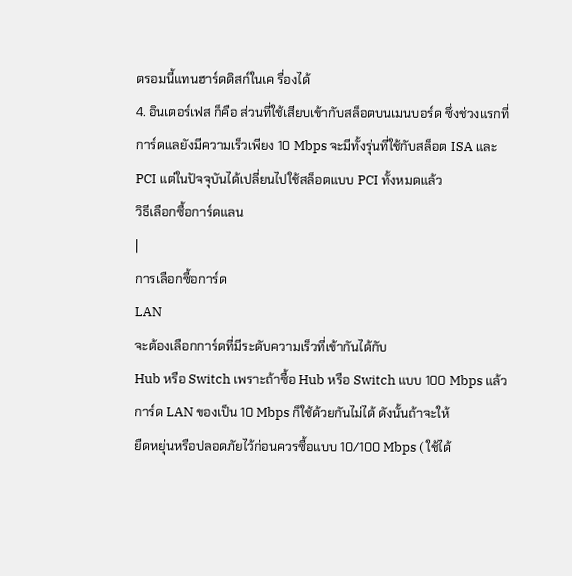ตรอมนี้แทนฮาร์ดดิสก์ในเค รื่องได้
4. อินเตอร์เฟส ก็คือ ส่วนที่ใช้เสียบเข้ากับสล็อตบนเมนบอร์ด ซึ่งช่วงแรกที่การ์ดแลยังมีความเร็วเพียง 10 Mbps จะมีทั้งรุ่นที่ใช้กับสล็อต ISA และ PCI แต่ในปัจจุบันได้เปลี่ยนไปใช้สล็อตแบบ PCI ทั้งหมดแล้ว
วิธีเลือกซื้อการ์ดแลน
|
การเลือกซื้อการ์ด
LAN
จะต้องเลือกการ์ดที่มีระดับความเร็วที่เข้ากันได้กับ
Hub หรือ Switch เพราะถ้าซื้อ Hub หรือ Switch แบบ 100 Mbps แล้วการ์ด LAN ของเป็น 10 Mbps ก็ใช้ด้วยกันไม่ได้ ดังนั้นถ้าจะให้
ยืดหยุ่นหรือปลอดภัยไว้ก่อนควรซื้อแบบ 10/100 Mbps ( ใช้ได้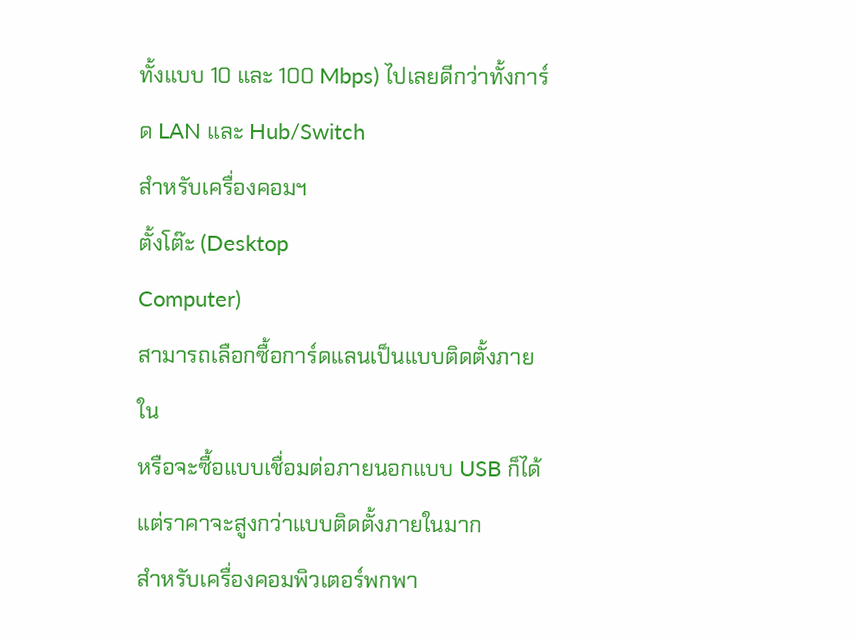ทั้งแบบ 10 และ 100 Mbps) ไปเลยดีกว่าทั้งการ์ด LAN และ Hub/Switch
สำหรับเครื่องคอมฯ
ตั้งโต๊ะ (Desktop
Computer)
สามารถเลือกซื้อการ์ดแลนเป็นแบบติดตั้งภายใน
หรือจะซื้อแบบเชื่อมต่อภายนอกแบบ USB ก็ได้ แต่ราคาจะสูงกว่าแบบติดตั้งภายในมาก
สำหรับเครื่องคอมพิวเตอร์พกพา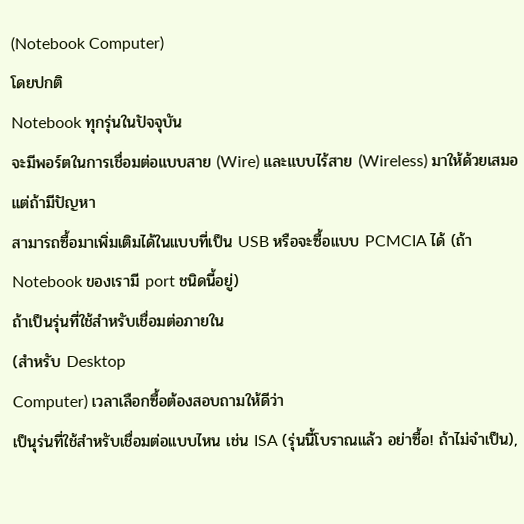(Notebook Computer)
โดยปกติ
Notebook ทุกรุ่นในปัจจุบัน
จะมีพอร์ตในการเชื่อมต่อแบบสาย (Wire) และแบบไร้สาย (Wireless) มาให้ด้วยเสมอ แต่ถ้ามีปัญหา
สามารถซื้อมาเพิ่มเติมได้ในแบบที่เป็น USB หรือจะซื้อแบบ PCMCIA ได้ (ถ้า Notebook ของเรามี port ชนิดนี้อยู่)
ถ้าเป็นรุ่นที่ใช้สำหรับเชื่อมต่อภายใน
(สำหรับ Desktop
Computer) เวลาเลือกซื้อต้องสอบถามให้ดีว่า
เป็นุร่นที่ใช้สำหรับเชื่อมต่อแบบไหน เช่น ISA (รุ่นนี้โบราณแล้ว อย่าซื้อ! ถ้าไม่จำเป็น),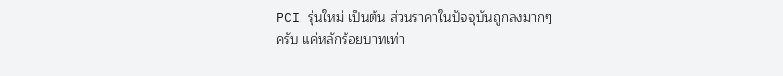PCI รุ่นใหม่ เป็นต้น ส่วนราคาในปัจจุบันถูกลงมากๆ
ครับ แค่หลักร้อยบาทเท่า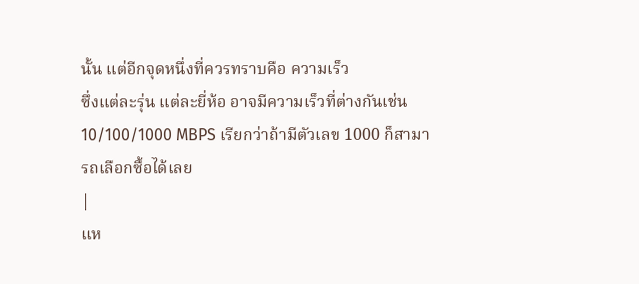นั้น แต่อีกจุดหนึ่งที่ควรทราบคือ ความเร็ว
ซึ่งแต่ละรุ่น แต่ละยี่ห้อ อาจมีความเร็วที่ต่างกันเช่น 10/100/1000 MBPS เรียกว่าถ้ามีตัวเลข 1000 ก็สามารถเลือกซื้อได้เลย
|
แห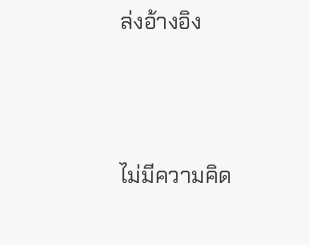ล่งอ้างอิง




ไม่มีความคิด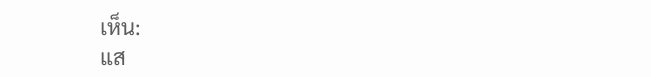เห็น:
แส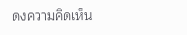ดงความคิดเห็น